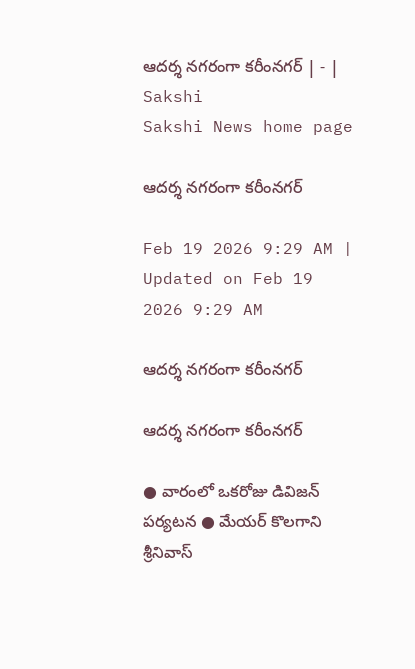ఆదర్శ నగరంగా కరీంనగర్‌ | - | Sakshi
Sakshi News home page

ఆదర్శ నగరంగా కరీంనగర్‌

Feb 19 2026 9:29 AM | Updated on Feb 19 2026 9:29 AM

ఆదర్శ నగరంగా కరీంనగర్‌

ఆదర్శ నగరంగా కరీంనగర్‌

● వారంలో ఒకరోజు డివిజన్‌ పర్యటన ● మేయర్‌ కొలగాని శ్రీనివాస్‌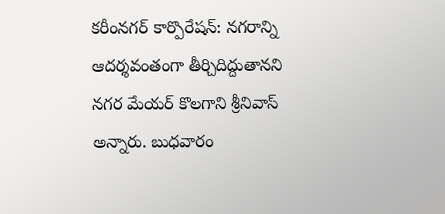కరీంనగర్‌ కార్పొరేషన్‌: నగరాన్ని ఆదర్శవంతంగా తీర్చిదిద్దుతానని నగర మేయర్‌ కొలగాని శ్రీనివాస్‌ అన్నారు. బుధవారం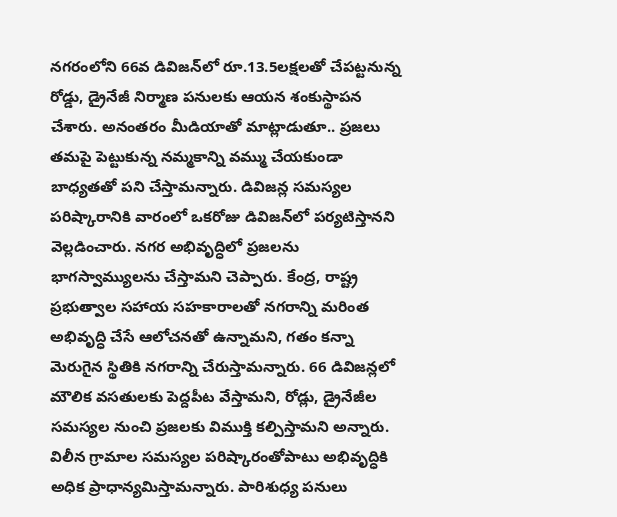నగరంలోని 66వ డివిజన్‌లో రూ.13.5లక్షలతో చేపట్టనున్న రోడ్డు, డ్రైనేజీ నిర్మాణ పనులకు ఆయన శంకుస్థాపన చేశారు. అనంతరం మీడియాతో మాట్లాడుతూ.. ప్రజలు తమపై పెట్టుకున్న నమ్మకాన్ని వమ్ము చేయకుండా బాధ్యతతో పని చేస్తామన్నారు. డివిజన్ల సమస్యల పరిష్కారానికి వారంలో ఒకరోజు డివిజన్‌లో పర్యటిస్తానని వెల్లడించారు. నగర అభివృద్ధిలో ప్రజలను భాగస్వామ్యులను చేస్తామని చెప్పారు. కేంద్ర, రాష్ట్ర ప్రభుత్వాల సహాయ సహకారాలతో నగరాన్ని మరింత అభివృద్ధి చేసే ఆలోచనతో ఉన్నామని, గతం కన్నా మెరుగైన స్థితికి నగరాన్ని చేరుస్తామన్నారు. 66 డివిజన్లలో మౌలిక వసతులకు పెద్దపీట వేస్తామని, రోడ్లు, డ్రైనేజీల సమస్యల నుంచి ప్రజలకు విముక్తి కల్పిస్తామని అన్నారు. విలీన గ్రామాల సమస్యల పరిష్కారంతోపాటు అభివృద్ధికి అధిక ప్రాధాన్యమిస్తామన్నారు. పారిశుధ్య పనులు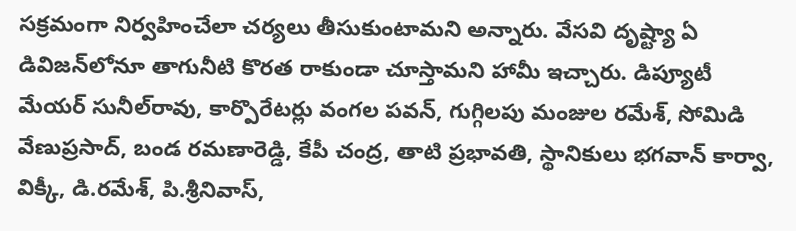సక్రమంగా నిర్వహించేలా చర్యలు తీసుకుంటామని అన్నారు. వేసవి దృష్ట్యా ఏ డివిజన్‌లోనూ తాగునీటి కొరత రాకుండా చూస్తామని హామీ ఇచ్చారు. డిప్యూటీ మేయర్‌ సునీల్‌రావు, కార్పొరేటర్లు వంగల పవన్‌, గుగ్గిలపు మంజుల రమేశ్‌, సోమిడి వేణుప్రసాద్‌, బండ రమణారెడ్డి, కేపీ చంద్ర, తాటి ప్రభావతి, స్థానికులు భగవాన్‌ కార్వా, విక్కీ, డి.రమేశ్‌, పి.శ్రీనివాస్‌,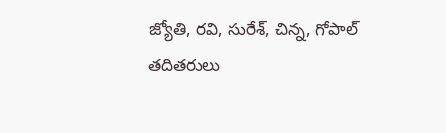జ్యోతి, రవి, సురేశ్‌, చిన్న, గోపాల్‌ తదితరులు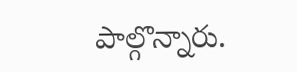పాల్గొన్నారు.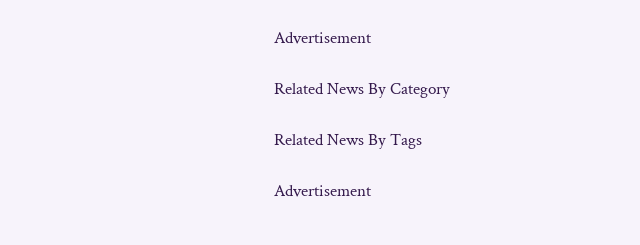Advertisement

Related News By Category

Related News By Tags

Advertisement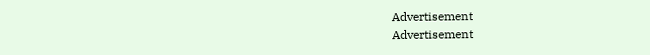Advertisement
Advertisement